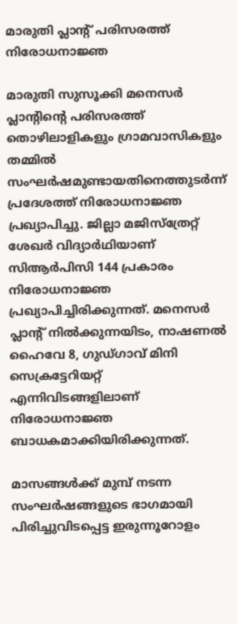മാരുതി പ്ലാന്‍റ് പരിസരത്ത് നിരോധനാജ്ഞ

മാരുതി സുസൂക്കി മനെസര്‍ പ്ലാന്റിന്റെ പരിസരത്ത് തൊഴിലാളികളും ഗ്രാമവാസികളും തമ്മില്‍ സംഘര്‍ഷമുണ്ടായതിനെത്തുടര്‍ന്ന് പ്രദേശത്ത് നിരോധനാജ്ഞ പ്രഖ്യാപിച്ചു. ജില്ലാ മജിസ്‌ത്രേറ്റ് ശേഖര്‍ വിദ്യാര്‍ഥിയാണ് സിആര്‍പിസി 144 പ്രകാരം നിരോധനാജ്ഞ പ്രഖ്യാപിച്ചിരിക്കുന്നത്. മനെസര്‍ പ്ലാന്റ് നില്‍ക്കുന്നയിടം, നാഷണല്‍ ഹൈവേ 8, ഗുഡ്ഗാവ് മിനി സെക്രട്ടേറിയറ്റ് എന്നിവിടങ്ങളിലാണ് നിരോധനാജ്ഞ ബാധകമാക്കിയിരിക്കുന്നത്.

മാസങ്ങള്‍ക്ക് മുമ്പ് നടന്ന സംഘര്‍ഷങ്ങളുടെ ഭാഗമായി പിരിച്ചുവിടപ്പെട്ട ഇരുന്നൂറോളം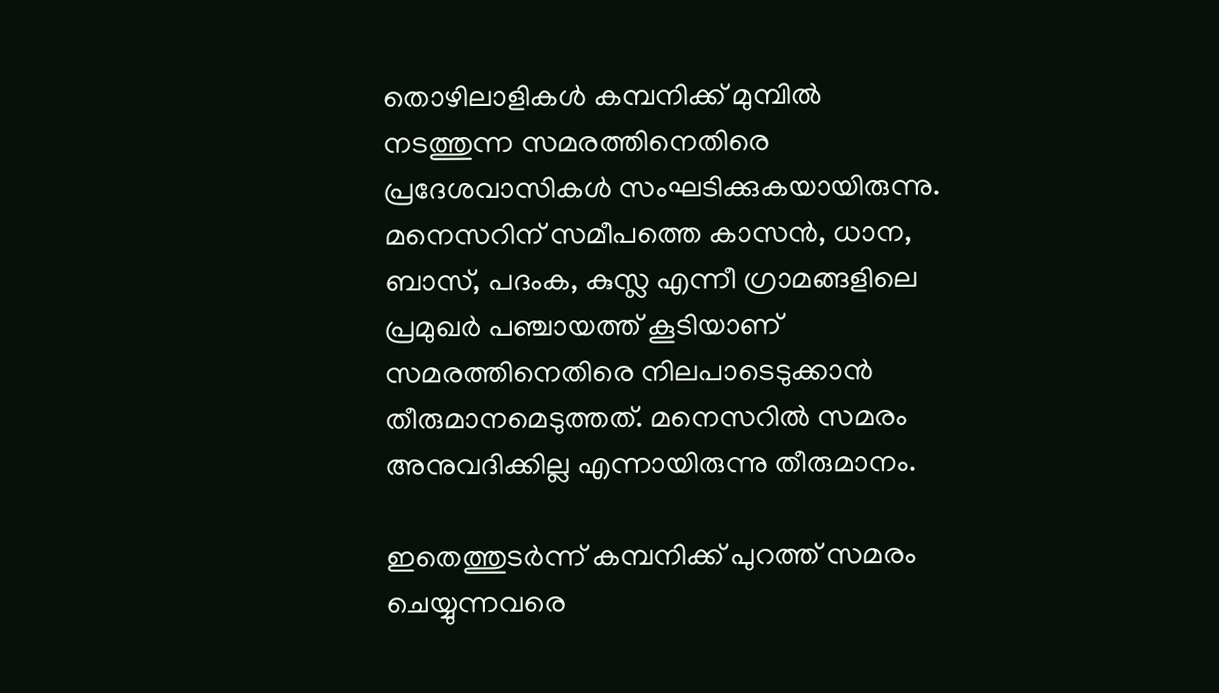തൊഴിലാളികള്‍ കമ്പനിക്ക് മുമ്പില്‍ നടത്തുന്ന സമരത്തിനെതിരെ പ്രദേശവാസികള്‍ സംഘടിക്കുകയായിരുന്നു. മനെസറിന് സമീപത്തെ കാസന്‍, ധാന, ബാസ്, പദംക, കുസ്ല എന്നീ ഗ്രാമങ്ങളിലെ പ്രമുഖര്‍ പഞ്ചായത്ത് കൂടിയാണ് സമരത്തിനെതിരെ നിലപാടെടുക്കാന്‍ തീരുമാനമെടുത്തത്. മനെസറില്‍ സമരം അനുവദിക്കില്ല എന്നായിരുന്നു തീരുമാനം.

ഇതെത്തുടര്‍ന്ന് കമ്പനിക്ക് പുറത്ത് സമരം ചെയ്യുന്നവരെ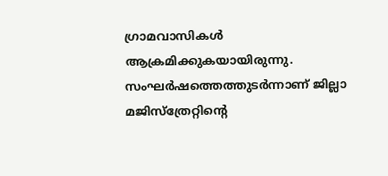ഗ്രാമവാസികള്‍ ആക്രമിക്കുകയായിരുന്നു. സംഘര്‍ഷത്തെത്തുടര്‍ന്നാണ് ജില്ലാ മജിസ്‌ത്രേറ്റിന്റെ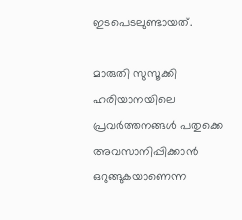ഇടപെടലുണ്ടായത്.

മാരുതി സുസൂക്കി ഹരിയാനയിലെ പ്രവര്‍ത്തനങ്ങള്‍ പതുക്കെ അവസാനിപ്പിക്കാന്‍ ഒറുങ്ങുകയാണെന്ന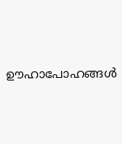ഊഹാപോഹങ്ങള്‍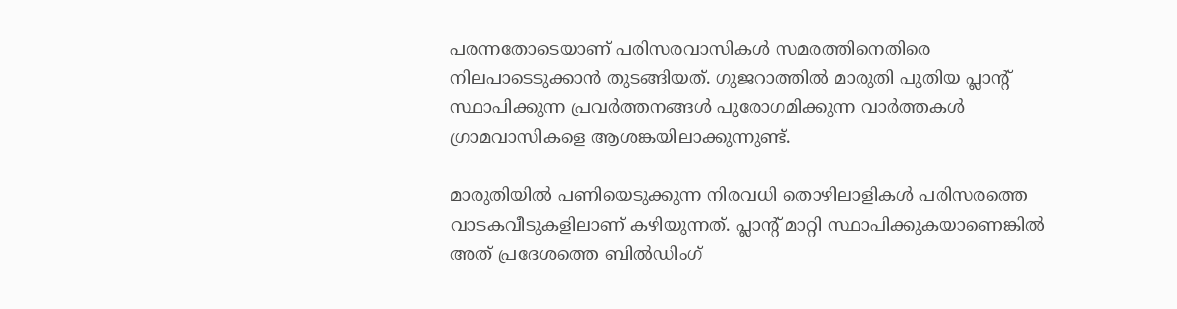പരന്നതോടെയാണ് പരിസരവാസികള്‍ സമരത്തിനെതിരെ നിലപാടെടുക്കാന്‍ തുടങ്ങിയത്. ഗുജറാത്തില്‍ മാരുതി പുതിയ പ്ലാന്‍റ് സ്ഥാപിക്കുന്ന പ്രവര്‍ത്തനങ്ങള്‍ പുരോഗമിക്കുന്ന വാര്‍ത്തകള്‍ ഗ്രാമവാസികളെ ആശങ്കയിലാക്കുന്നുണ്ട്.

മാരുതിയില്‍ പണിയെടുക്കുന്ന നിരവധി തൊഴിലാളികള്‍ പരിസരത്തെ വാടകവീടുകളിലാണ് കഴിയുന്നത്. പ്ലാന്‍റ് മാറ്റി സ്ഥാപിക്കുകയാണെങ്കില്‍ അത് പ്രദേശത്തെ ബില്‍ഡിംഗ്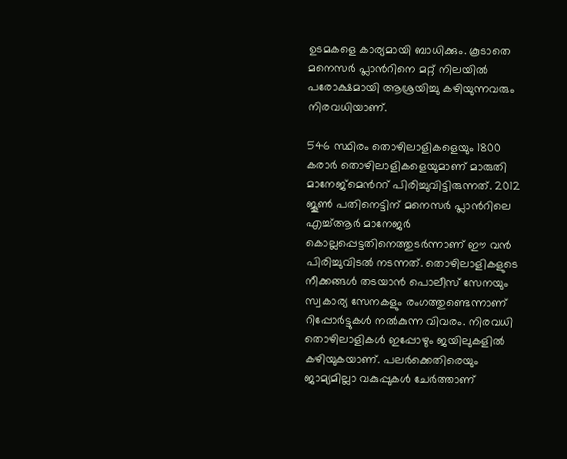ഉടമകളെ കാര്യമായി ബാധിക്കും. കൂടാതെ മനെസര്‍ പ്ലാന്‍റിനെ മറ്റ് നിലയില്‍ പരോക്ഷമായി ആശ്രയിച്ചു കഴിയുന്നവരും നിരവധിയാണ്.

546 സ്ഥിരം തൊഴിലാളികളെയും 1800 കരാര്‍ തൊഴിലാളികളെയുമാണ് മാരുതി മാനേജ്മെന്‍ററ് പിരിച്ചുവിട്ടിരുന്നത്. 2012 ജൂണ്‍ പതിനെട്ടിന് മനെസര്‍ പ്ലാന്‍റിലെ എച്ച്ആര്‍ മാനേജര്‍ കൊല്ലപ്പെട്ടതിനെത്തുടര്‍ന്നാണ് ഈ വന്‍ പിരിച്ചുവിടല്‍ നടന്നത്. തൊഴിലാളികളുടെ നീക്കങ്ങള്‍ തടയാന്‍ പൊലീസ് സേനയും സ്വകാര്യ സേനകളും രംഗത്തുണ്ടെന്നാണ് റിപ്പോര്‍ട്ടുകള്‍ നല്‍കുന്ന വിവരം. നിരവധി തൊഴിലാളികള്‍ ഇപ്പോഴും ജയിലുകളില്‍ കഴിയുകയാണ്. പലര്‍ക്കെതിരെയും ജാമ്യമില്ലാ വകുപ്പുകള്‍ ചേര്‍ത്താണ്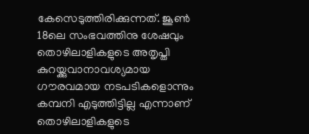കേസെടുത്തിരിക്കുന്നത്. ജൂണ്‍ 18ലെ സംഭവത്തിനു ശേഷവും തൊഴിലാളികളുടെ അതൃപ്തി കുറയ്ക്കുവാനാവശ്യമായ ഗൗരവമായ നടപടികളൊന്നും കമ്പനി എടുത്തിട്ടില്ല എന്നാണ് തൊഴിലാളികളുടെ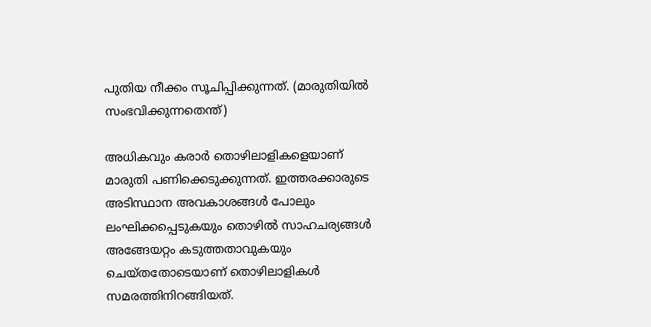പുതിയ നീക്കം സൂചിപ്പിക്കുന്നത്. (മാരുതിയില്‍ സംഭവിക്കുന്നതെന്ത്)

അധികവും കരാര്‍ തൊഴിലാളികളെയാണ് മാരുതി പണിക്കെടുക്കുന്നത്. ഇത്തരക്കാരുടെ അടിസ്ഥാന അവകാശങ്ങള്‍ പോലും ലംഘിക്കപ്പെടുകയും തൊഴില്‍ സാഹചര്യങ്ങള്‍ അങ്ങേയറ്റം കടുത്തതാവുകയും ചെയ്തതോടെയാണ് തൊഴിലാളികള്‍ സമരത്തിനിറങ്ങിയത്.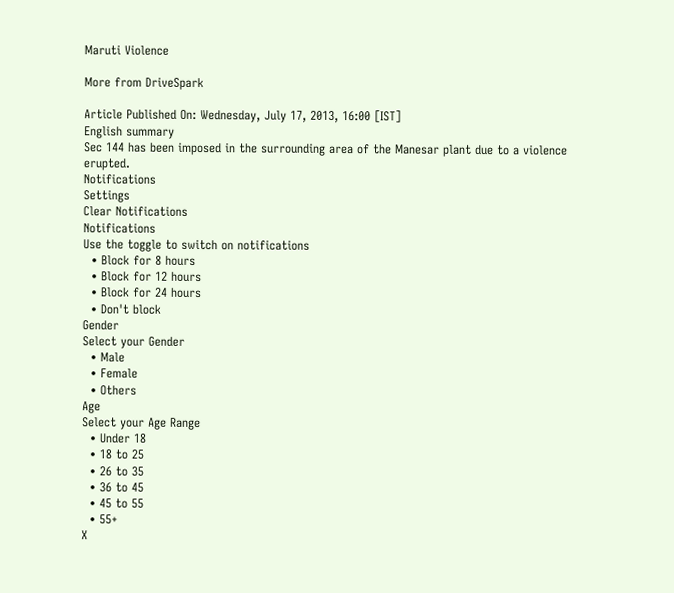Maruti Violence

More from DriveSpark

Article Published On: Wednesday, July 17, 2013, 16:00 [IST]
English summary
Sec 144 has been imposed in the surrounding area of the Manesar plant due to a violence erupted.
Notifications
Settings
Clear Notifications
Notifications
Use the toggle to switch on notifications
  • Block for 8 hours
  • Block for 12 hours
  • Block for 24 hours
  • Don't block
Gender
Select your Gender
  • Male
  • Female
  • Others
Age
Select your Age Range
  • Under 18
  • 18 to 25
  • 26 to 35
  • 36 to 45
  • 45 to 55
  • 55+
X